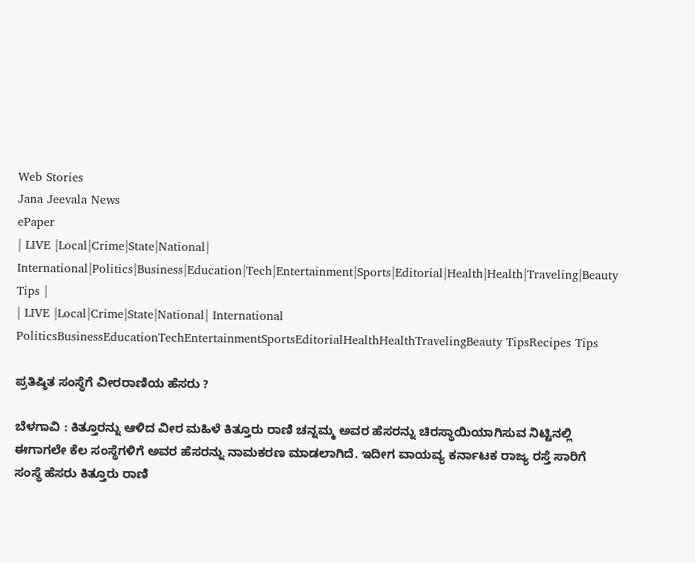Web Stories
Jana Jeevala News
ePaper
| LIVE |Local|Crime|State|National| International|Politics|Business|Education|Tech|Entertainment|Sports|Editorial|Health|Health|Traveling|Beauty Tips |
| LIVE |Local|Crime|State|National| International
PoliticsBusinessEducationTechEntertainmentSportsEditorialHealthHealthTravelingBeauty TipsRecipes Tips

ಪ್ರತಿಷ್ಠಿತ ಸಂಸ್ಥೆಗೆ ವೀರರಾಣಿಯ ಹೆಸರು ?

ಬೆಳಗಾವಿ : ಕಿತ್ತೂರನ್ನು ಆಳಿದ ವೀರ ಮಹಿಳೆ ಕಿತ್ತೂರು ರಾಣಿ ಚನ್ನಮ್ಮ ಅವರ ಹೆಸರನ್ನು ಚಿರಸ್ಥಾಯಿಯಾಗಿಸುವ ನಿಟ್ಟಿನಲ್ಲಿ ಈಗಾಗಲೇ ಕೆಲ ಸಂಸ್ಥೆಗಳಿಗೆ ಅವರ ಹೆಸರನ್ನು ನಾಮಕರಣ ಮಾಡಲಾಗಿದೆ. ಇದೀಗ ವಾಯವ್ಯ ಕರ್ನಾಟಕ ರಾಜ್ಯ ರಸ್ತೆ ಸಾರಿಗೆ ಸಂಸ್ಥೆ ಹೆಸರು ಕಿತ್ತೂರು ರಾಣಿ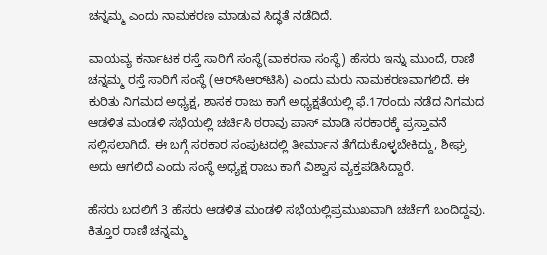ಚನ್ನಮ್ಮ ಎಂದು ನಾಮಕರಣ ಮಾಡುವ ಸಿದ್ಧತೆ ನಡೆದಿದೆ.

ವಾಯವ್ಯ ಕರ್ನಾಟಕ ರಸ್ತೆ ಸಾರಿಗೆ ಸಂಸ್ಥೆ(ವಾಕರಸಾ ಸಂಸ್ಥೆ) ಹೆಸರು ಇನ್ನು ಮುಂದೆ, ರಾಣಿ ಚನ್ನಮ್ಮ ರಸ್ತೆ ಸಾರಿಗೆ ಸಂಸ್ಥೆ (ಆರ್‌ಸಿಆರ್‌ಟಿಸಿ) ಎಂದು ಮರು ನಾಮಕರಣವಾಗಲಿದೆ. ಈ ಕುರಿತು ನಿಗಮದ ಅಧ್ಯಕ್ಷ, ಶಾಸಕ ರಾಜು ಕಾಗೆ ಅಧ್ಯಕ್ಷತೆಯಲ್ಲಿ ಫೆ.17ರಂದು ನಡೆದ ನಿಗಮದ ಆಡಳಿತ ಮಂಡಳಿ ಸಭೆಯಲ್ಲಿ ಚರ್ಚಿಸಿ ಠರಾವು ಪಾಸ್‌ ಮಾಡಿ ಸರಕಾರಕ್ಕೆ ಪ್ರಸ್ತಾವನೆ ಸಲ್ಲಿಸಲಾಗಿದೆ. ಈ ಬಗ್ಗೆ ಸರಕಾರ ಸಂಪುಟದಲ್ಲಿ ತೀರ್ಮಾನ ತೆಗೆದುಕೊಳ್ಳಬೇಕಿದ್ದು, ಶೀಘ್ರ ಅದು ಆಗಲಿದೆ ಎಂದು ಸಂಸ್ಥೆ ಅಧ್ಯಕ್ಷ ರಾಜು ಕಾಗೆ ವಿಶ್ವಾಸ ವ್ಯಕ್ತಪಡಿಸಿದ್ದಾರೆ.

ಹೆಸರು ಬದಲಿಗೆ 3 ಹೆಸರು ಆಡಳಿತ ಮಂಡಳಿ ಸಭೆಯಲ್ಲಿಪ್ರಮುಖವಾಗಿ ಚರ್ಚೆಗೆ ಬಂದಿದ್ದವು. ಕಿತ್ತೂರ ರಾಣಿ ಚನ್ನಮ್ಮ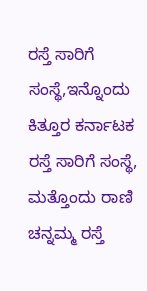ರಸ್ತೆ ಸಾರಿಗೆ ಸಂಸ್ಥೆ,ಇನ್ನೊಂದು ಕಿತ್ತೂರ ಕರ್ನಾಟಕ ರಸ್ತೆ ಸಾರಿಗೆ ಸಂಸ್ಥೆ, ಮತ್ತೊಂದು ರಾಣಿ ಚನ್ನಮ್ಮ ರಸ್ತೆ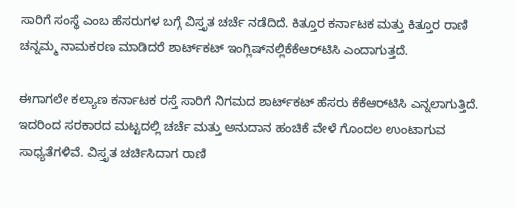ಸಾರಿಗೆ ಸಂಸ್ಥೆ ಎಂಬ ಹೆಸರುಗಳ ಬಗ್ಗೆ ವಿಸ್ತೃತ ಚರ್ಚೆ ನಡೆದಿದೆ. ಕಿತ್ತೂರ ಕರ್ನಾಟಕ ಮತ್ತು ಕಿತ್ತೂರ ರಾಣಿ ಚನ್ನಮ್ಮ ನಾಮಕರಣ ಮಾಡಿದರೆ ಶಾರ್ಟ್‌ಕಟ್‌ ಇಂಗ್ಲಿಷ್‌ನಲ್ಲಿಕೆಕೆಆರ್‌ಟಿಸಿ ಎಂದಾಗುತ್ತದೆ.

ಈಗಾಗಲೇ ಕಲ್ಯಾಣ ಕರ್ನಾಟಕ ರಸ್ತೆ ಸಾರಿಗೆ ನಿಗಮದ ಶಾರ್ಟ್‌ಕಟ್‌ ಹೆಸರು ಕೆಕೆಆರ್‌ಟಿಸಿ ಎನ್ನಲಾಗುತ್ತಿದೆ. ಇದರಿಂದ ಸರಕಾರದ ಮಟ್ಟದಲ್ಲಿ ಚರ್ಚೆ ಮತ್ತು ಅನುದಾನ ಹಂಚಿಕೆ ವೇಳೆ ಗೊಂದಲ ಉಂಟಾಗುವ ಸಾಧ್ಯತೆಗಳಿವೆ. ವಿಸ್ತೃತ ಚರ್ಚಿಸಿದಾಗ ರಾಣಿ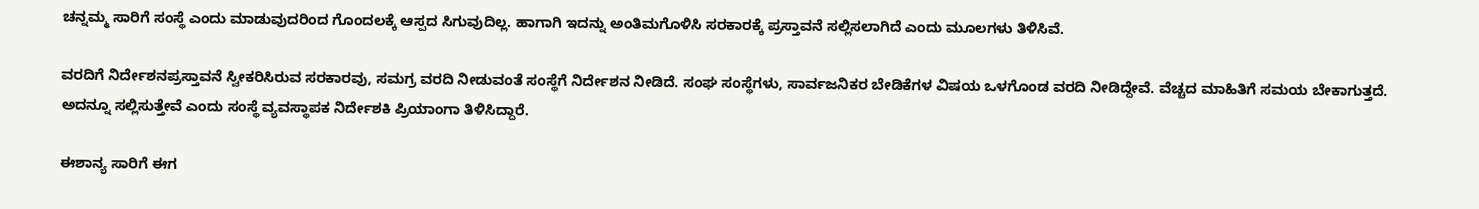ಚನ್ನಮ್ಮ ಸಾರಿಗೆ ಸಂಸ್ಥೆ ಎಂದು ಮಾಡುವುದರಿಂದ ಗೊಂದಲಕ್ಕೆ ಆಸ್ಪದ ಸಿಗುವುದಿಲ್ಲ. ಹಾಗಾಗಿ ಇದನ್ನು ಅಂತಿಮಗೊಳಿಸಿ ಸರಕಾರಕ್ಕೆ ಪ್ರಸ್ತಾವನೆ ಸಲ್ಲಿಸಲಾಗಿದೆ ಎಂದು ಮೂಲಗಳು ತಿಳಿಸಿವೆ.

ವರದಿಗೆ ನಿರ್ದೇಶನಪ್ರಸ್ತಾವನೆ ಸ್ವೀಕರಿಸಿರುವ ಸರಕಾರವು, ಸಮಗ್ರ ವರದಿ ನೀಡುವಂತೆ ಸಂಸ್ಥೆಗೆ ನಿರ್ದೇಶನ ನೀಡಿದೆ. ಸಂಘ ಸಂಸ್ಥೆಗಳು, ಸಾರ್ವಜನಿಕರ ಬೇಡಿಕೆಗಳ ವಿಷಯ ಒಳಗೊಂಡ ವರದಿ ನೀಡಿದ್ದೇವೆ. ವೆಚ್ಚದ ಮಾಹಿತಿಗೆ ಸಮಯ ಬೇಕಾಗುತ್ತದೆ. ಅದನ್ನೂ ಸಲ್ಲಿಸುತ್ತೇವೆ ಎಂದು ಸಂಸ್ಥೆ ವ್ಯವಸ್ಥಾಪಕ ನಿರ್ದೇಶಕಿ ಪ್ರಿಯಾಂಗಾ ತಿಳಿಸಿದ್ದಾರೆ.

ಈಶಾನ್ಯ ಸಾರಿಗೆ ಈಗ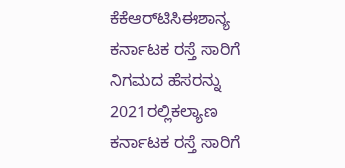ಕೆಕೆಆರ್‌ಟಿಸಿಈಶಾನ್ಯ ಕರ್ನಾಟಕ ರಸ್ತೆ ಸಾರಿಗೆ ನಿಗಮದ ಹೆಸರನ್ನು 2021ರಲ್ಲಿಕಲ್ಯಾಣ ಕರ್ನಾಟಕ ರಸ್ತೆ ಸಾರಿಗೆ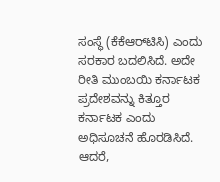ಸಂಸ್ಥೆ (ಕೆಕೆಆರ್‌ಟಿಸಿ) ಎಂದು ಸರಕಾರ ಬದಲಿಸಿದೆ. ಅದೇ ರೀತಿ ಮುಂಬಯಿ ಕರ್ನಾಟಕ ಪ್ರದೇಶವನ್ನು ಕಿತ್ತೂರ ಕರ್ನಾಟಕ ಎಂದು ಅಧಿಸೂಚನೆ ಹೊರಡಿಸಿದೆ. ಆದರೆ,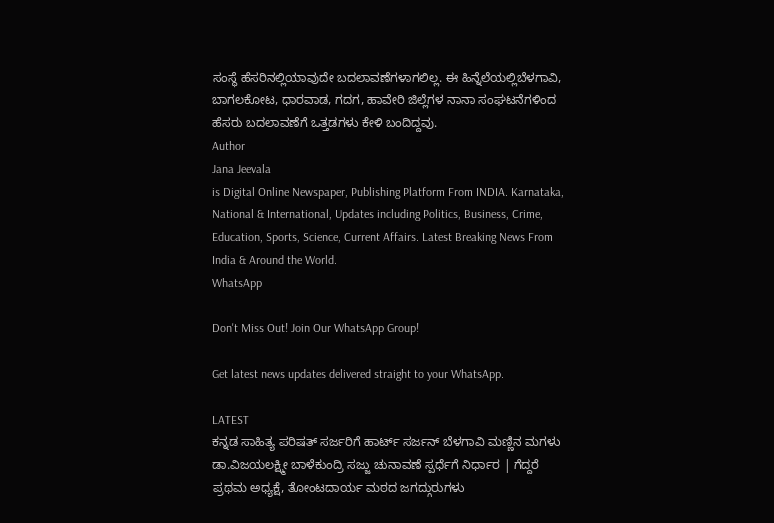ಸಂಸ್ಥೆ ಹೆಸರಿನಲ್ಲಿಯಾವುದೇ ಬದಲಾವಣೆಗಳಾಗಲಿಲ್ಲ. ಈ ಹಿನ್ನೆಲೆಯಲ್ಲಿಬೆಳಗಾವಿ, ಬಾಗಲಕೋಟ, ಧಾರವಾಡ, ಗದಗ, ಹಾವೇರಿ ಜಿಲ್ಲೆಗಳ ನಾನಾ ಸಂಘಟನೆಗಳಿಂದ ಹೆಸರು ಬದಲಾವಣೆಗೆ ಒತ್ತಡಗಳು ಕೇಳಿ ಬಂದಿದ್ದವು.
Author
Jana Jeevala
is Digital Online Newspaper, Publishing Platform From INDIA. Karnataka, National & International, Updates including Politics, Business, Crime, Education, Sports, Science, Current Affairs. Latest Breaking News From India & Around the World.
WhatsApp

Don't Miss Out! Join Our WhatsApp Group!

Get latest news updates delivered straight to your WhatsApp.

LATEST
ಕನ್ನಡ ಸಾಹಿತ್ಯ ಪರಿಷತ್ ಸರ್ಜರಿಗೆ ಹಾರ್ಟ್ ಸರ್ಜನ್ ಬೆಳಗಾವಿ ಮಣ್ಣಿನ ಮಗಳು ಡಾ.ವಿಜಯಲಕ್ಷ್ಮೀ ಬಾಳೆಕುಂದ್ರಿ ಸಜ್ಜು ಚುನಾವಣೆ ಸ್ಪರ್ಧೆಗೆ ನಿರ್ಧಾರ | ಗೆದ್ದರೆ ಪ್ರಥಮ ಅಧ್ಯಕ್ಷೆ, ತೋಂಟದಾರ್ಯ ಮಠದ ಜಗದ್ಗುರುಗಳು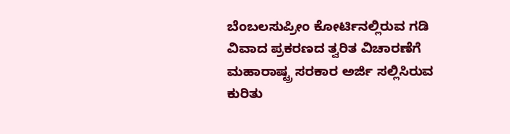ಬೆಂಬಲಸುಪ್ರೀಂ ಕೋರ್ಟಿನಲ್ಲಿರುವ ಗಡಿ ವಿವಾದ ಪ್ರಕರಣದ ತ್ವರಿತ ವಿಚಾರಣೆಗೆ ಮಹಾರಾಷ್ಟ್ರ ಸರಕಾರ ಅರ್ಜಿ ಸಲ್ಲಿಸಿರುವ ಕುರಿತು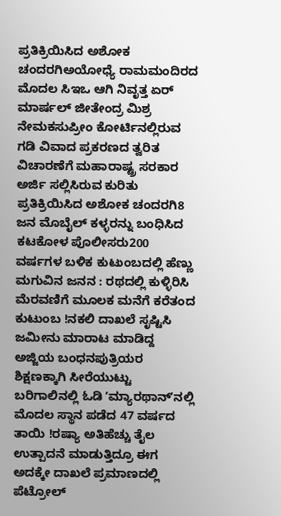ಪ್ರತಿಕ್ರಿಯಿಸಿದ ಅಶೋಕ ಚಂದರಗಿಅಯೋಧ್ಯೆ ರಾಮಮಂದಿರದ ಮೊದಲ ಸಿಇಒ ಆಗಿ ನಿವೃತ್ತ ಏರ್‌ ಮಾರ್ಷಲ್‌ ಜೀತೇಂದ್ರ ಮಿಶ್ರ ನೇಮಕಸುಪ್ರೀಂ ಕೋರ್ಟಿನಲ್ಲಿರುವ ಗಡಿ ವಿವಾದ ಪ್ರಕರಣದ ತ್ವರಿತ ವಿಚಾರಣೆಗೆ ಮಹಾರಾಷ್ಟ್ರ ಸರಕಾರ ಅರ್ಜಿ ಸಲ್ಲಿಸಿರುವ ಕುರಿತು ಪ್ರತಿಕ್ರಿಯಿಸಿದ ಅಶೋಕ ಚಂದರಗಿ8 ಜನ ಮೊಬೈಲ್ ಕಳ್ಳರನ್ನು ಬಂಧಿಸಿದ ಕಟಕೋಳ ಪೊಲೀಸರು200 ವರ್ಷಗಳ ಬಳಿಕ ಕುಟುಂಬದಲ್ಲಿ ಹೆಣ್ಣು ಮಗುವಿನ ಜನನ : ರಥದಲ್ಲಿ ಕುಳ್ಳಿರಿಸಿ ಮೆರವಣಿಗೆ ಮೂಲಕ ಮನೆಗೆ ಕರೆತಂದ ಕುಟುಂಬ !ನಕಲಿ ದಾಖಲೆ ಸೃಷ್ಟಿಸಿ ಜಮೀನು ಮಾರಾಟ ಮಾಡಿದ್ದ ಅಜ್ಜಿಯ ಬಂಧನಪುತ್ರಿಯರ ಶಿಕ್ಷಣಕ್ಕಾಗಿ ಸೀರೆಯುಟ್ಟು ಬರಿಗಾಲಿನಲ್ಲಿ ಓಡಿ ʼಮ್ಯಾರಥಾನ್‌ʼನಲ್ಲಿ ಮೊದಲ ಸ್ಥಾನ ಪಡೆದ 47 ವರ್ಷದ ತಾಯಿ !ರಷ್ಯಾ ಅತಿಹೆಚ್ಚು ತೈಲ ಉತ್ಪಾದನೆ ಮಾಡುತ್ತಿದ್ರೂ ಈಗ ಅದಕ್ಕೇ ದಾಖಲೆ ಪ್ರಮಾಣದಲ್ಲಿ ಪೆಟ್ರೋಲ್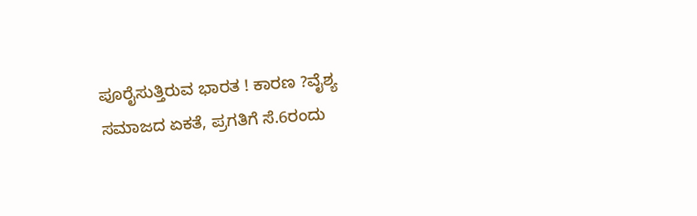ಪೂರೈಸುತ್ತಿರುವ ಭಾರತ ! ಕಾರಣ ?ವೈಶ್ಯ ಸಮಾಜದ ಏಕತೆ, ಪ್ರಗತಿಗೆ ಸೆ.6ರಂದು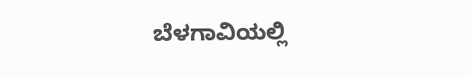ಬೆಳಗಾವಿಯಲ್ಲಿ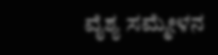ವೈಶ್ಯ ಸಮ್ಮೇಳನ